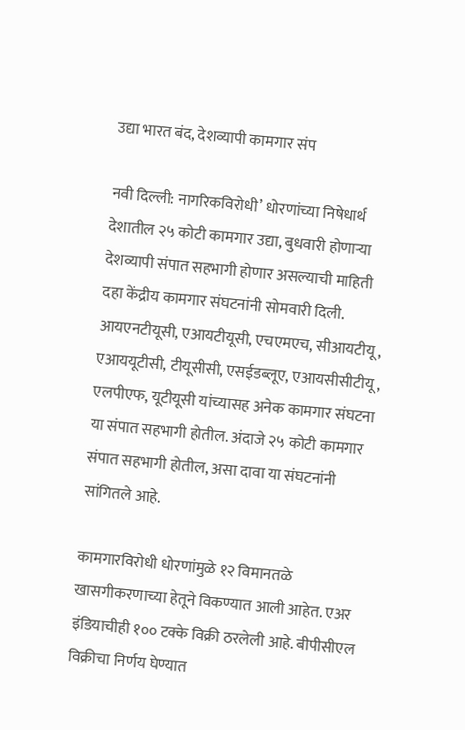उद्या भारत बंद, देशव्यापी कामगार संप

नवी दिल्ली: नागरिकविरोधी’ धोरणांच्या निषेधार्थ देशातील २५ कोटी कामगार उद्या, बुधवारी होणाऱ्या देशव्यापी संपात सहभागी होणार असल्याची माहिती दहा केंद्रीय कामगार संघटनांनी सोमवारी दिली. आयएनटीयूसी, एआयटीयूसी, एचएमएच, सीआयटीयू, एआययूटीसी, टीयूसीसी, एसईडब्लूए, एआयसीसीटीयू, एलपीएफ, यूटीयूसी यांच्यासह अनेक कामगार संघटना या संपात सहभागी होतील. अंदाजे २५ कोटी कामगार संपात सहभागी होतील, असा दावा या संघटनांनी सांगितले आहे.

कामगारविरोधी धोरणांमुळे १२ विमानतळे खासगीकरणाच्या हेतूने विकण्यात आली आहेत. एअर इंडियाचीही १०० टक्के विक्री ठरलेली आहे. बीपीसीएल विक्रीचा निर्णय घेण्यात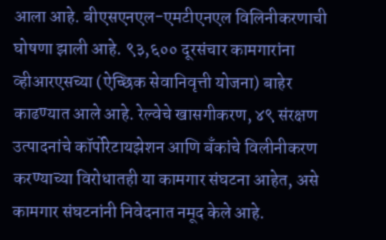आला आहे. बीएसएनएल-एमटीएनएल विलिनीकरणाची घोषणा झाली आहे. ९३,६०० दूरसंचार कामगारांना व्हीआरएसच्या (ऐच्छिक सेवानिवृत्ती योजना) बाहेर काढण्यात आले आहे. रेल्वेचे खासगीकरण, ४९ संरक्षण उत्पादनांचे कॉर्पोरेटायझेशन आणि बँकांचे विलीनीकरण करण्याच्या विरोधातही या कामगार संघटना आहेत, असे कामगार संघटनांनी निवेदनात नमूद केले आहे.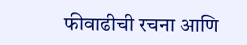फीवाढीची रचना आणि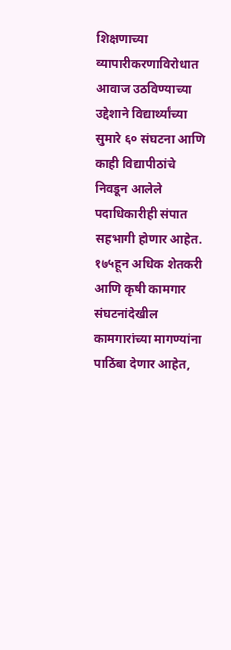शिक्षणाच्या व्यापारीकरणाविरोधात आवाज उठविण्याच्या उद्देशाने विद्यार्थ्यांच्या सुमारे ६० संघटना आणि काही विद्यापीठांचे निवडून आलेले पदाधिकारीही संपात सहभागी होणार आहेत. १७५हून अधिक शेतकरी आणि कृषी कामगार संघटनांदेखील कामगारांच्या मागण्यांना पाठिंबा देणार आहेत,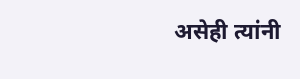असेही त्यांनी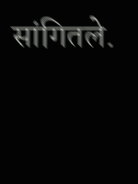सांगितले.